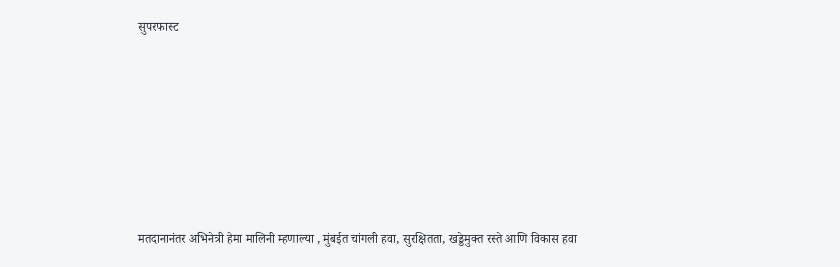सुपरफास्ट







मतदानानंतर अभिनेत्री हेमा मालिनी म्हणाल्या , मुंबईत चांगली हवा, सुरक्षितता, खड्डेमुक्त रस्ते आणि विकास हवा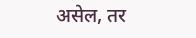असेल, तर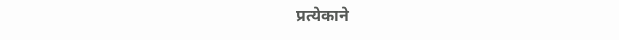प्रत्येकाने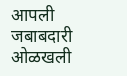आपली जबाबदारी ओळखली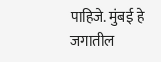पाहिजे. मुंबई हे जगातील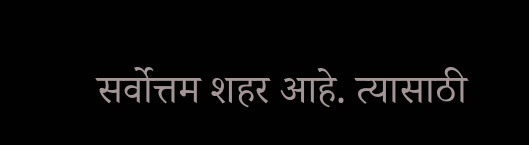सर्वोत्तम शहर आहे. त्यासाठी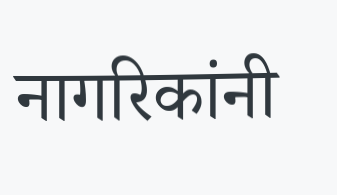नागरिकांनी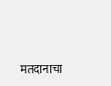मतदानाचा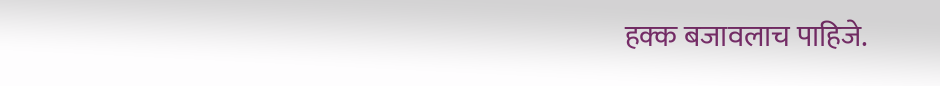हक्क बजावलाच पाहिजे.